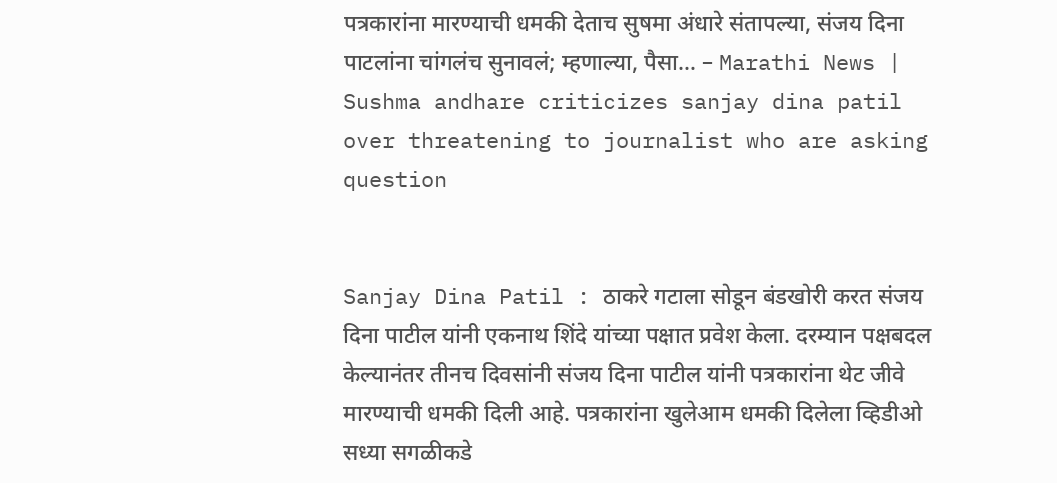पत्रकारांना मारण्याची धमकी देताच सुषमा अंधारे संतापल्या, संजय दिना पाटलांना चांगलंच सुनावलं; म्हणाल्या, पैसा… – Marathi News | Sushma andhare criticizes sanjay dina patil over threatening to journalist who are asking question


Sanjay Dina Patil : ठाकरे गटाला सोडून बंडखोरी करत संजय दिना पाटील यांनी एकनाथ शिंदे यांच्या पक्षात प्रवेश केला. दरम्यान पक्षबदल केल्यानंतर तीनच दिवसांनी संजय दिना पाटील यांनी पत्रकारांना थेट जीवे मारण्याची धमकी दिली आहे. पत्रकारांना खुलेआम धमकी दिलेला व्हिडीओ सध्या सगळीकडे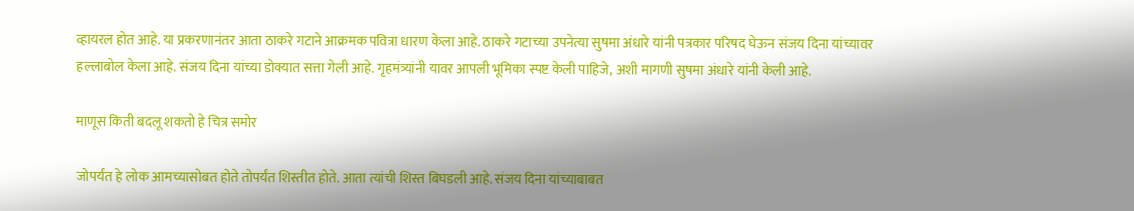व्हायरल होत आहे. या प्रकरणानंतर आता ठाकरे गटाने आक्रमक पवित्रा धारण केला आहे. ठाकरे गटाच्या उपनेत्या सुषमा अंधारे यांनी पत्रकार परिषद घेऊन संजय दिना यांच्यावर हल्लाबोल केला आहे. संजय दिना यांच्या डोक्यात सत्ता गेली आहे. गृहमंत्र्यांनी यावर आपली भूमिका स्पष्ट केली पाहिजे, अशी मागणी सुषमा अंधारे यांनी केली आहे.

माणूस किती बदलू शकतो हे चित्र समोर

जोपर्यंत हे लोक आमच्यासोबत होते तोपर्यंत शिस्तीत होते. आता त्यांची शिस्त बिघडली आहे. संजय दिना यांच्याबाबत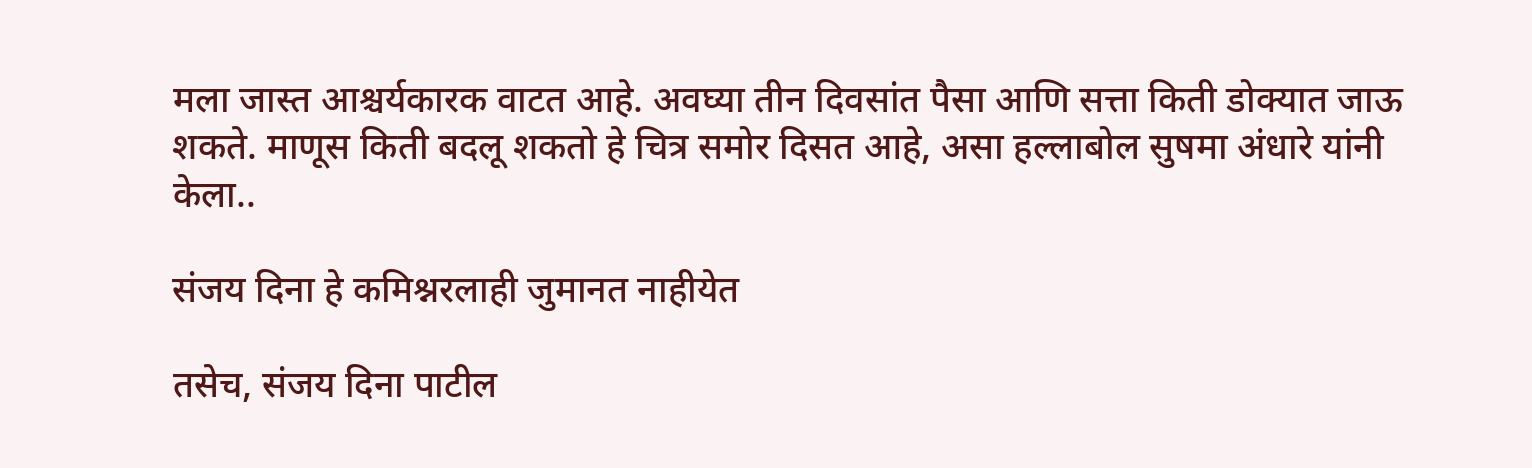मला जास्त आश्चर्यकारक वाटत आहे. अवघ्या तीन दिवसांत पैसा आणि सत्ता किती डोक्यात जाऊ शकते. माणूस किती बदलू शकतो हे चित्र समोर दिसत आहे, असा हल्लाबोल सुषमा अंधारे यांनी केला..

संजय दिना हे कमिश्नरलाही जुमानत नाहीयेत

तसेच, संजय दिना पाटील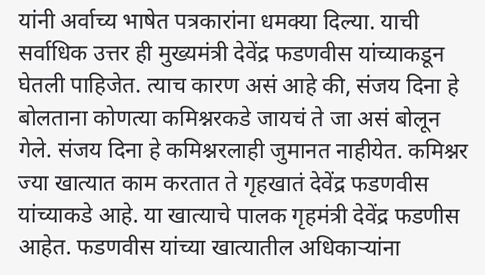यांनी अर्वाच्य भाषेत पत्रकारांना धमक्या दिल्या. याची सर्वाधिक उत्तर ही मुख्यमंत्री देवेंद्र फडणवीस यांच्याकडून घेतली पाहिजेत. त्याच कारण असं आहे की, संजय दिना हे बोलताना कोणत्या कमिश्नरकडे जायचं ते जा असं बोलून गेले. संजय दिना हे कमिश्नरलाही जुमानत नाहीयेत. कमिश्नर ज्या खात्यात काम करतात ते गृहखातं देवेंद्र फडणवीस यांच्याकडे आहे. या खात्याचे पालक गृहमंत्री देवेंद्र फडणीस आहेत. फडणवीस यांच्या खात्यातील अधिकाऱ्यांना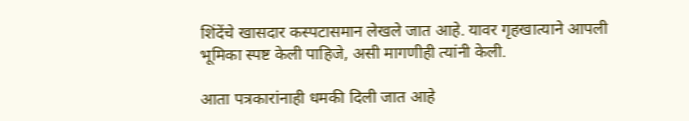शिंदेंचे खासदार कस्पटासमान लेखले जात आहे. यावर गृहखात्याने आपली भूमिका स्पष्ट केली पाहिजे, असी मागणीही त्यांनी केली.

आता पत्रकारांनाही धमकी दिली जात आहे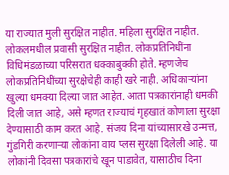या राज्यात मुली सुरक्षित नाहीत. महिला सुरक्षित नाहीत. लोकलमधील प्रवासी सुरक्षित नाहीत. लोकप्रतिनिधींना विधिमंडळाच्या परिसरात धक्काबुक्की होते. म्हणजेच लोकप्रतिनिधींच्या सुरक्षेचेही काही खरे नाही. अधिकाऱ्यांना खुल्या धमक्या दिल्या जात आहेत. आता पत्रकारांनाही धमकी दिली जात आहे, असे म्हणत राज्याचं गृहखातं कोणाला सुरक्षा देण्यासाठी काम करत आहे. संजय दिना यांच्यासारखे उन्मत्त, गुंडगिरी करणाऱ्या लोकांना वाय प्लस सुरक्षा दिलेली आहे. या लोकांनी दिवसा पत्रकारांचे खून पाडावेत, यासाठीच दिना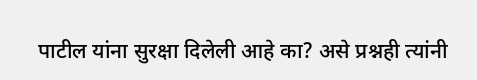पाटील यांना सुरक्षा दिलेली आहे का? असे प्रश्नही त्यांनी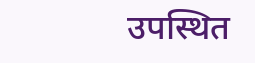उपस्थित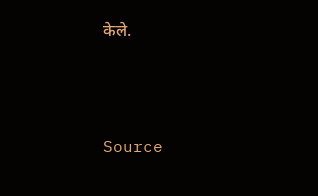केले.



Source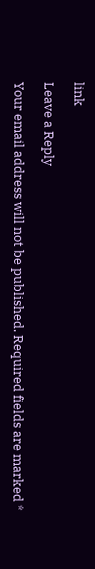link

Leave a Reply

Your email address will not be published. Required fields are marked *